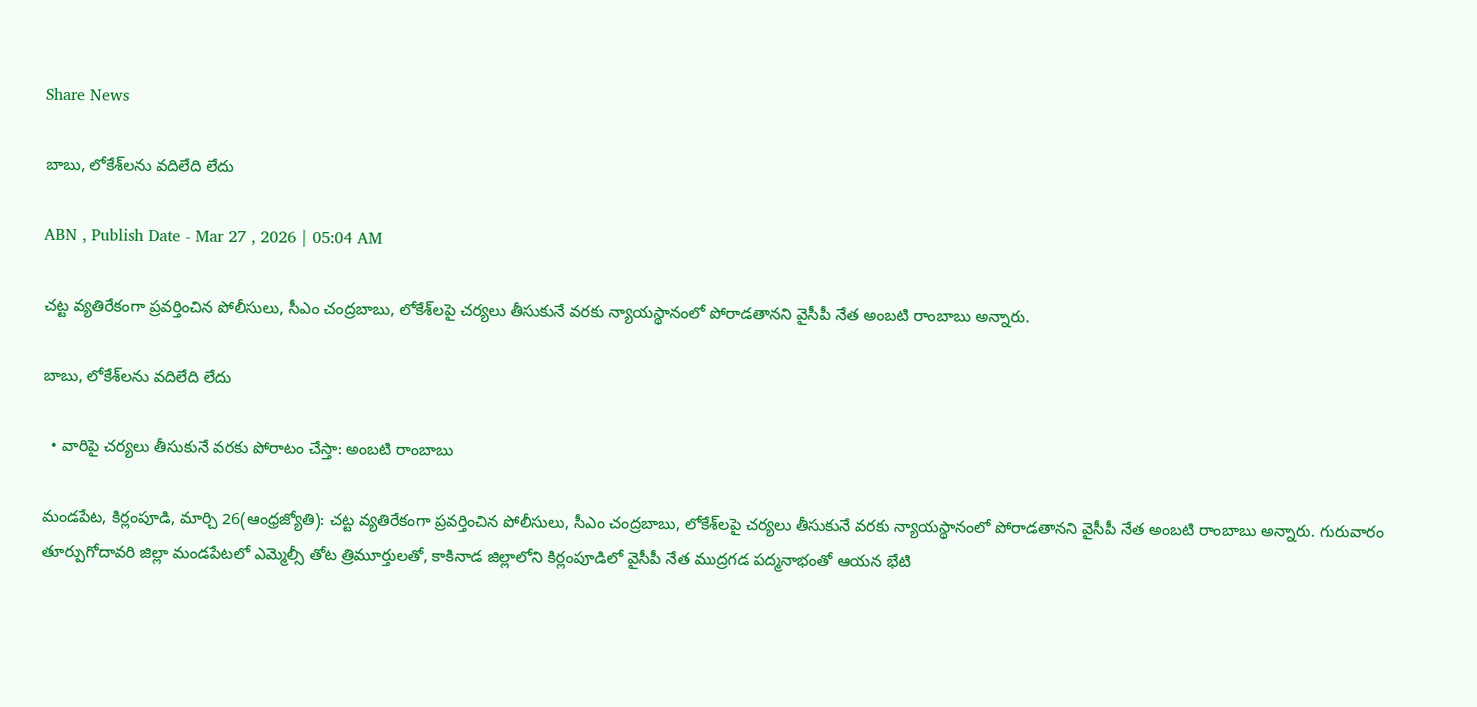Share News

బాబు, లోకేశ్‌లను వదిలేది లేదు

ABN , Publish Date - Mar 27 , 2026 | 05:04 AM

చట్ట వ్యతిరేకంగా ప్రవర్తించిన పోలీసులు, సీఎం చంద్రబాబు, లోకేశ్‌లపై చర్యలు తీసుకునే వరకు న్యాయస్థానంలో పోరాడతానని వైసీపీ నేత అంబటి రాంబాబు అన్నారు.

బాబు, లోకేశ్‌లను వదిలేది లేదు

  • వారిపై చర్యలు తీసుకునే వరకు పోరాటం చేస్తా: అంబటి రాంబాబు

మండపేట, కిర్లంపూడి, మార్చి 26(ఆంధ్రజ్యోతి): చట్ట వ్యతిరేకంగా ప్రవర్తించిన పోలీసులు, సీఎం చంద్రబాబు, లోకేశ్‌లపై చర్యలు తీసుకునే వరకు న్యాయస్థానంలో పోరాడతానని వైసీపీ నేత అంబటి రాంబాబు అన్నారు. గురువారం తూర్పుగోదావరి జిల్లా మండపేటలో ఎమ్మెల్సీ తోట త్రిమూర్తులతో, కాకినాడ జిల్లాలోని కిర్లంపూడిలో వైసీపీ నేత ముద్రగడ పద్మనాభంతో ఆయన భేటి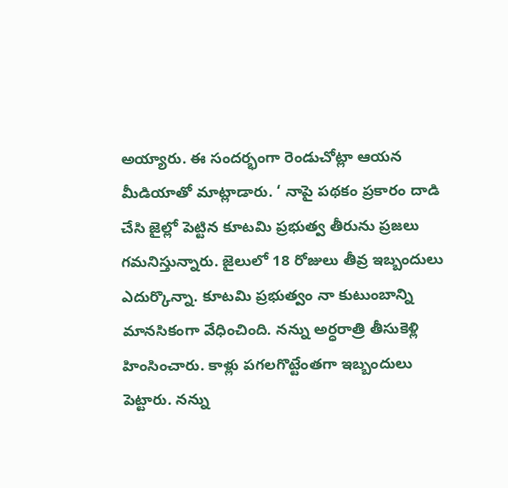అయ్యారు. ఈ సందర్భంగా రెండుచోట్లా ఆయన మీడియాతో మాట్లాడారు. ‘ నాపై పథకం ప్రకారం దాడి చేసి జైల్లో పెట్టిన కూటమి ప్రభుత్వ తీరును ప్రజలు గమనిస్తున్నారు. జైలులో 18 రోజులు తీవ్ర ఇబ్బందులు ఎదుర్కొన్నా. కూటమి ప్రభుత్వం నా కుటుంబాన్ని మానసికంగా వేధించింది. నన్ను అర్ధరాత్రి తీసుకెళ్లి హింసించారు. కాళ్లు పగలగొట్టేంతగా ఇబ్బందులు పెట్టారు. నన్ను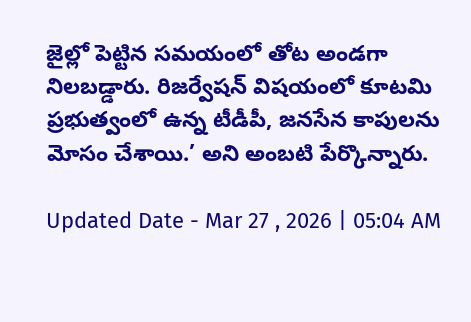జైల్లో పెట్టిన సమయంలో తోట అండగా నిలబడ్డారు. రిజర్వేషన్‌ విషయంలో కూటమి ప్రభుత్వంలో ఉన్న టీడీపీ, జనసేన కాపులను మోసం చేశాయి.’ అని అంబటి పేర్కొన్నారు.

Updated Date - Mar 27 , 2026 | 05:04 AM